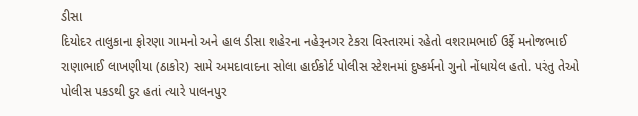ડીસા
દિયોદર તાલુકાના ફોરણા ગામનો અને હાલ ડીસા શહેરના નહેરૂનગર ટેકરા વિસ્તારમાં રહેતો વશરામભાઈ ઉર્ફે મનોજભાઈ રાણાભાઈ લાખણીયા (ઠાકોર) સામે અમદાવાદના સોલા હાઈકોર્ટ પોલીસ સ્ટેશનમાં દુષ્કર્મનો ગુનો નોંધાયેલ હતો. પરંતુ તેઓ પોલીસ પકડથી દુર હતાં ત્યારે પાલનપુર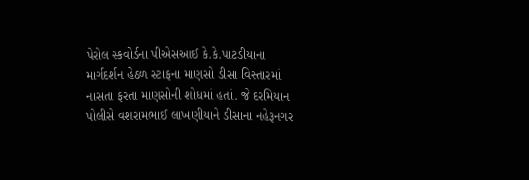પેરોલ સ્કવોર્ડના પીએસઆઈ કે.કે.પાટડીયાના માર્ગદર્શન હેઠળ સ્ટાફના માણસો ડીસા વિસ્તારમાં નાસતા ફરતા માણસોની શોધમાં હતાં. જે દરમિયાન પોલીસે વશરામભાઈ લાખણીયાને ડીસાના નહેરૂનગર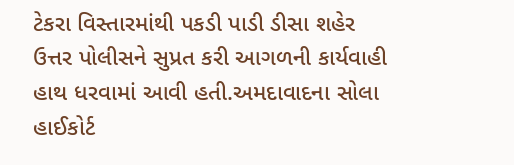ટેકરા વિસ્તારમાંથી પકડી પાડી ડીસા શહેર ઉત્તર પોલીસને સુપ્રત કરી આગળની કાર્યવાહી હાથ ધરવામાં આવી હતી.અમદાવાદના સોલા હાઈકોર્ટ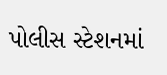પોલીસ સ્ટેશનમાં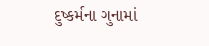દુષ્કર્મના ગુનામાં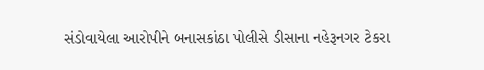સંડોવાયેલા આરોપીને બનાસકાંઠા પોલીસે ડીસાના નહેરૂનગર ટેકરા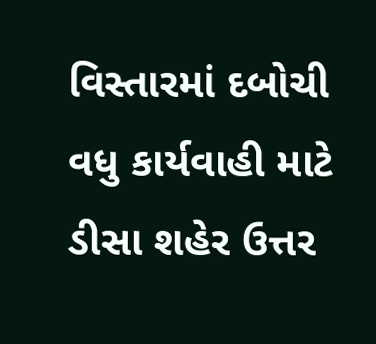વિસ્તારમાં દબોચી વધુ કાર્યવાહી માટે ડીસા શહેર ઉત્તર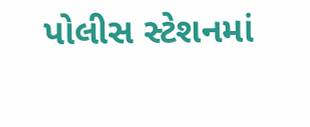પોલીસ સ્ટેશનમાં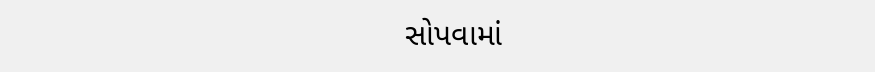સોપવામાં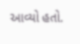આવ્યો હતો.